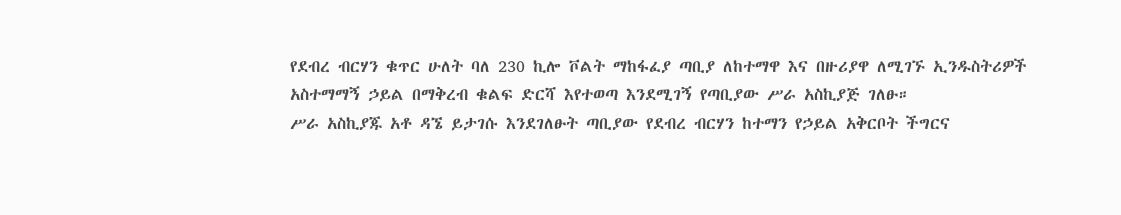የደብረ ብርሃን ቁጥር ሁለት ባለ 230 ኪሎ ቮልት ማከፋፈያ ጣቢያ ለከተማዋ እና በዙሪያዋ ለሚገኙ ኢንዱስትሪዎች አስተማማኝ ኃይል በማቅረብ ቁልፍ ድርሻ እየተወጣ እንደሚገኝ የጣቢያው ሥራ አስኪያጅ ገለፁ።
ሥራ አስኪያጁ አቶ ዳኜ ይታገሱ እንደገለፁት ጣቢያው የደብረ ብርሃን ከተማን የኃይል አቅርቦት ችግርና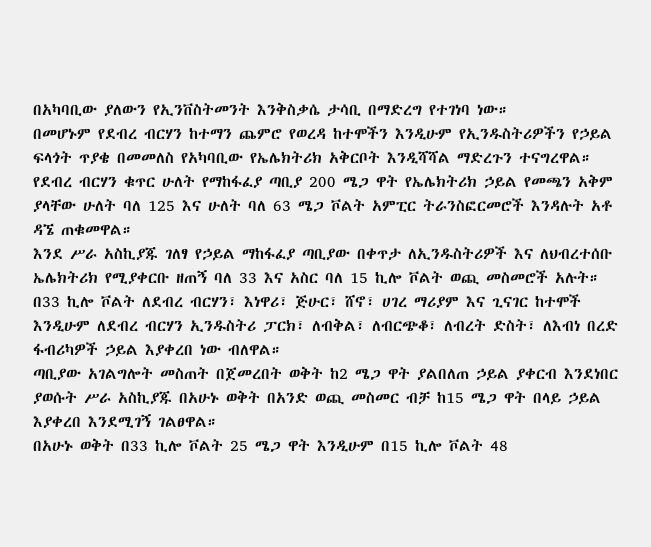በአካባቢው ያለውን የኢንቨስትመንት እንቅስቃሴ ታሳቢ በማድረግ የተገነባ ነው።
በመሆኑም የደብረ ብርሃን ከተማን ጨምሮ የወረዳ ከተሞችን እንዲሁም የኢንዱስትሪዎችን የኃይል ፍላጎት ጥያቄ በመመለስ የአካባቢው የኤሌክትሪክ አቅርቦት እንዲሻሻል ማድረጉን ተናግረዋል።
የደብረ ብርሃን ቁጥር ሁለት የማከፋፈያ ጣቢያ 200 ሜጋ ዋት የኤሌክትሪክ ኃይል የመጫን አቅም ያላቸው ሁለት ባለ 125 እና ሁለት ባለ 63 ሜጋ ቮልት አምፒር ትራንስፎርመሮች እንዳሉት አቶ ዳኜ ጠቁመዋል።
እንደ ሥራ አስኪያጁ ገለፃ የኃይል ማከፋፈያ ጣቢያው በቀጥታ ለኢንዱስትሪዎች እና ለህብረተሰቡ ኤሌክትሪክ የሚያቀርቡ ዘጠኝ ባለ 33 እና አስር ባለ 15 ኪሎ ቮልት ወጪ መስመሮች አሉት።
በ33 ኪሎ ቮልት ለደብረ ብርሃን፣ እነዋሪ፣ ጅሁር፣ ሸኖ፣ ሀገረ ማሪያም እና ጊናገር ከተሞች እንዲሁም ለደብረ ብርሃን ኢንዱስትሪ ፓርክ፣ ለብቅል፣ ለብርጭቆ፣ ለብረት ድስት፣ ለእብነ በረድ ፋብሪካዎች ኃይል እያቀረበ ነው ብለዋል።
ጣቢያው አገልግሎት መስጠት በጀመረበት ወቅት ከ2 ሜጋ ዋት ያልበለጠ ኃይል ያቀርብ እንደነበር ያወሱት ሥራ አስኪያጁ በአሁኑ ወቅት በአንድ ወጪ መስመር ብቻ ከ15 ሜጋ ዋት በላይ ኃይል እያቀረበ እንደሚገኝ ገልፀዋል።
በአሁኑ ወቅት በ33 ኪሎ ቮልት 25 ሜጋ ዋት እንዲሁም በ15 ኪሎ ቮልት 48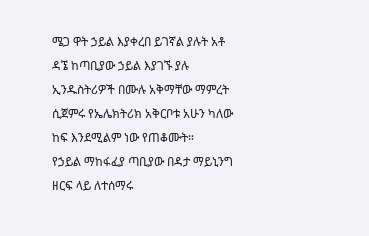ሜጋ ዋት ኃይል እያቀረበ ይገኛል ያሉት አቶ ዳኜ ከጣቢያው ኃይል እያገኙ ያሉ ኢንዱስትሪዎች በሙሉ አቅማቸው ማምረት ሲጀምሩ የኤሌክትሪክ አቅርቦቱ አሁን ካለው ከፍ እንደሚልም ነው የጠቆሙት።
የኃይል ማከፋፈያ ጣቢያው በዳታ ማይኒንግ ዘርፍ ላይ ለተሰማሩ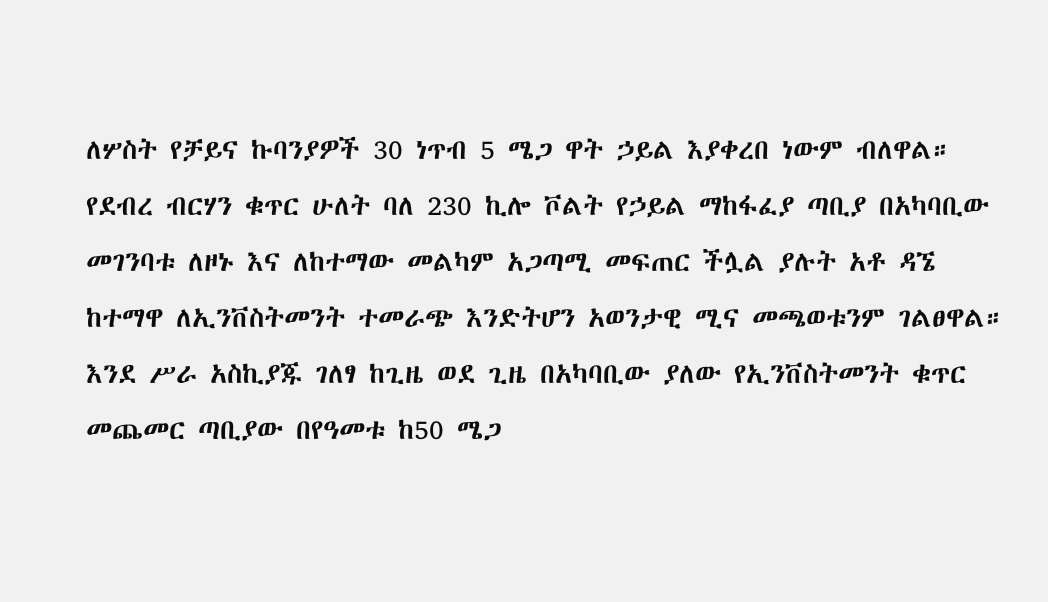ለሦስት የቻይና ኩባንያዎች 30 ነጥብ 5 ሜጋ ዋት ኃይል እያቀረበ ነውም ብለዋል።
የደብረ ብርሃን ቁጥር ሁለት ባለ 230 ኪሎ ቮልት የኃይል ማከፋፈያ ጣቢያ በአካባቢው መገንባቱ ለዞኑ እና ለከተማው መልካም አጋጣሚ መፍጠር ችሏል ያሉት አቶ ዳኜ ከተማዋ ለኢንቨስትመንት ተመራጭ እንድትሆን አወንታዊ ሚና መጫወቱንም ገልፀዋል።
እንደ ሥራ አስኪያጁ ገለፃ ከጊዜ ወደ ጊዜ በአካባቢው ያለው የኢንቨስትመንት ቁጥር መጨመር ጣቢያው በየዓመቱ ከ50 ሜጋ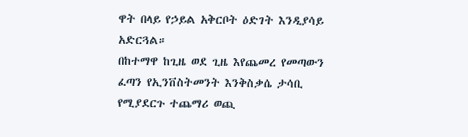ዋት በላይ የኃይል አቅርቦት ዕድገት እንዲያሳይ አድርጓል።
በከተማዋ ከጊዜ ወደ ጊዜ እየጨመረ የመጣውን ፈጣን የኢንቨስትመንት እንቅስቃሴ ታሳቢ የሚያደርጉ ተጨማሪ ወጪ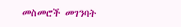መስመሮች መገንባት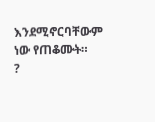እንደሚኖርባቸውም ነው የጠቆሙት።
?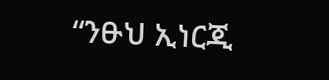“ንፁህ ኢነርጂ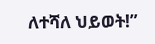ለተሻለ ህይወት!”